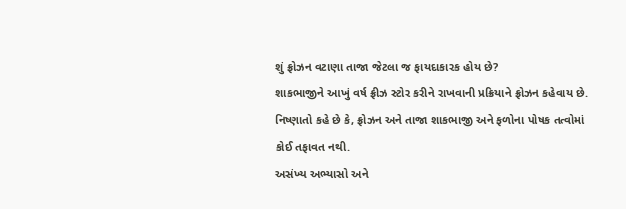શું ફ્રોઝન વટાણા તાજા જેટલા જ ફાયદાકારક હોય છે?
શાકભાજીને આખું વર્ષ ફ્રીઝ સ્ટોર કરીને રાખવાની પ્રક્રિયાને ફ્રોઝન કહેવાય છે.
નિષ્ણાતો કહે છે કે, ફ્રોઝન અને તાજા શાકભાજી અને ફળોના પોષક તત્વોમાં કોઈ તફાવત નથી.
અસંખ્ય અભ્યાસો અને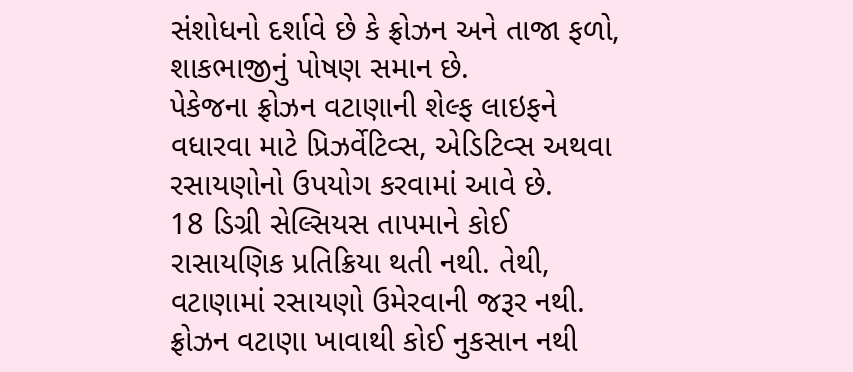સંશોધનો દર્શાવે છે કે ફ્રોઝન અને તાજા ફળો, શાકભાજીનું પોષણ સમાન છે.
પેકેજના ફ્રોઝન વટાણાની શેલ્ફ લાઇફને વધારવા માટે પ્રિઝર્વેટિવ્સ, એડિટિવ્સ અથવા રસાયણોનો ઉપયોગ કરવામાં આવે છે.
18 ડિગ્રી સેલ્સિયસ તાપમાને કોઈ રાસાયણિક પ્રતિક્રિયા થતી નથી. તેથી, વટાણામાં રસાયણો ઉમેરવાની જરૂર નથી.
ફ્રોઝન વટાણા ખાવાથી કોઈ નુકસાન નથી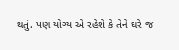થતું. પણ યોગ્ય એ રહેશે કે તેને ઘરે જ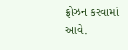ફ્રોઝન કરવામાં આવે.